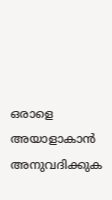ഒരാളെ അയാളാകാന്‍ അനുവദിക്കുക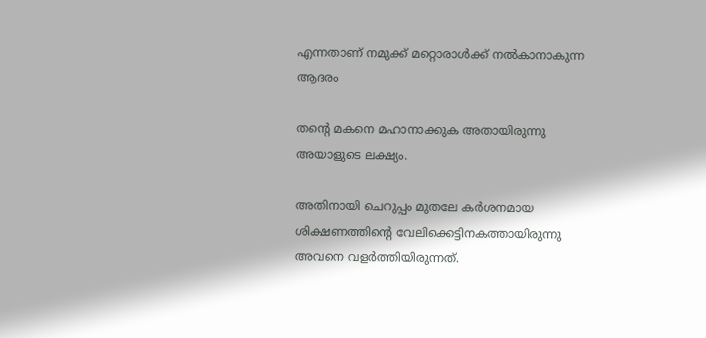എന്നതാണ് നമുക്ക് മറ്റൊരാള്‍ക്ക് നല്‍കാനാകുന്ന ആദരം

തന്റെ മകനെ മഹാനാക്കുക അതായിരുന്നു അയാളുടെ ലക്ഷ്യം.

അതിനായി ചെറുപ്പം മുതലേ കര്‍ശനമായ ശിക്ഷണത്തിന്റെ വേലിക്കെട്ടിനകത്തായിരുന്നു അവനെ വളര്‍ത്തിയിരുന്നത്.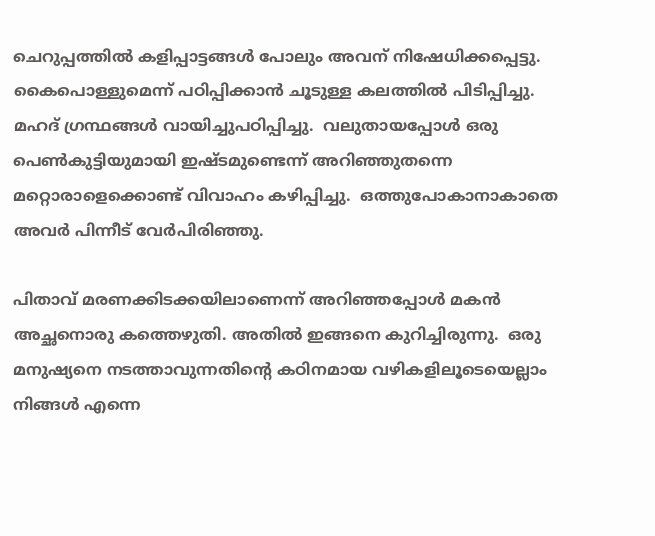ചെറുപ്പത്തില്‍ കളിപ്പാട്ടങ്ങള്‍ പോലും അവന് നിഷേധിക്കപ്പെട്ടു. കൈപൊള്ളുമെന്ന് പഠിപ്പിക്കാന്‍ ചൂടുള്ള കലത്തില്‍ പിടിപ്പിച്ചു.  മഹദ് ഗ്രന്ഥങ്ങള്‍ വായിച്ചുപഠിപ്പിച്ചു.  വലുതായപ്പോള്‍ ഒരു പെണ്‍കുട്ടിയുമായി ഇഷ്ടമുണ്ടെന്ന് അറിഞ്ഞുതന്നെ മറ്റൊരാളെക്കൊണ്ട് വിവാഹം കഴിപ്പിച്ചു.  ഒത്തുപോകാനാകാതെ അവര്‍ പിന്നീട് വേര്‍പിരിഞ്ഞു.

പിതാവ് മരണക്കിടക്കയിലാണെന്ന് അറിഞ്ഞപ്പോള്‍ മകന്‍ അച്ഛനൊരു കത്തെഴുതി. അതില്‍ ഇങ്ങനെ കുറിച്ചിരുന്നു.  ഒരു മനുഷ്യനെ നടത്താവുന്നതിന്റെ കഠിനമായ വഴികളിലൂടെയെല്ലാം നിങ്ങള്‍ എന്നെ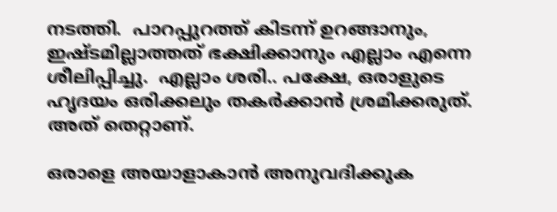നടത്തി.  പാറപ്പുറത്ത് കിടന്ന് ഉറങ്ങാനും, ഇഷ്ടമില്ലാത്തത് ഭക്ഷിക്കാനും എല്ലാം എന്നെ ശീലിപ്പിച്ചു.  എല്ലാം ശരി.. പക്ഷേ, ഒരാളുടെ ഹൃദയം ഒരിക്കലും തകര്‍ക്കാന്‍ ശ്രമിക്കരുത്.  അത് തെറ്റാണ്.

ഒരാളെ അയാളാകാന്‍ അനുവദിക്കുക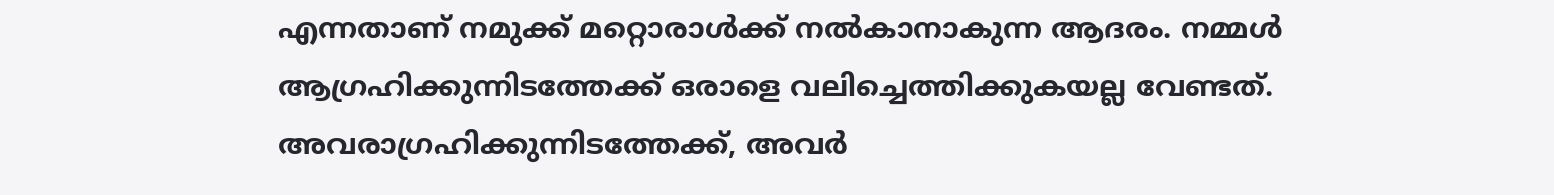എന്നതാണ് നമുക്ക് മറ്റൊരാള്‍ക്ക് നല്‍കാനാകുന്ന ആദരം. നമ്മള്‍ ആഗ്രഹിക്കുന്നിടത്തേക്ക് ഒരാളെ വലിച്ചെത്തിക്കുകയല്ല വേണ്ടത്.  അവരാഗ്രഹിക്കുന്നിടത്തേക്ക്, അവര്‍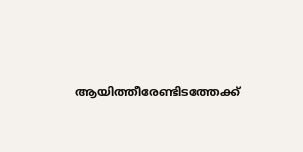ആയിത്തീരേണ്ടിടത്തേക്ക്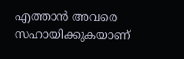എത്താന്‍ അവരെ സഹായിക്കുകയാണ്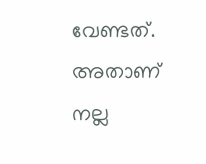വേണ്ടത്.   അതാണ് നല്ല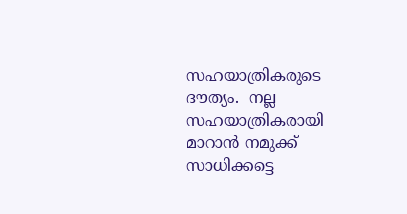സഹയാത്രികരുടെ ദൗത്യം.  നല്ല സഹയാത്രികരായി മാറാന്‍ നമുക്ക് സാധിക്കട്ടെ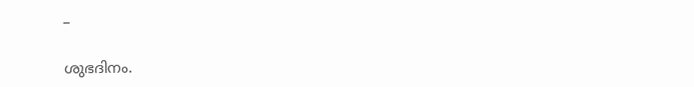–

ശുഭദിനം.